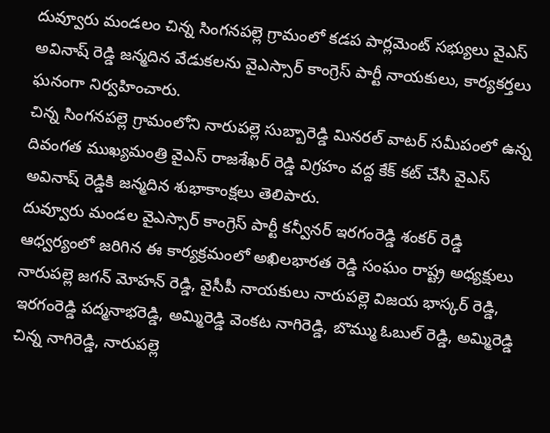దువ్వూరు మండలం చిన్న సింగనపల్లె గ్రామంలో కడప పార్లమెంట్ సభ్యులు వైఎస్ అవినాష్ రెడ్డి జన్మదిన వేడుకలను వైఎస్సార్ కాంగ్రెస్ పార్టీ నాయకులు, కార్యకర్తలు ఘనంగా నిర్వహించారు.
చిన్న సింగనపల్లె గ్రామంలోని నారుపల్లె సుబ్బారెడ్డి మినరల్ వాటర్ సమీపంలో ఉన్న దివంగత ముఖ్యమంత్రి వైఎస్ రాజశేఖర్ రెడ్డి విగ్రహం వద్ద కేక్ కట్ చేసి వైఎస్ అవినాష్ రెడ్డికి జన్మదిన శుభాకాంక్షలు తెలిపారు.
దువ్వూరు మండల వైఎస్సార్ కాంగ్రెస్ పార్టీ కన్వీనర్ ఇరగంరెడ్డి శంకర్ రెడ్డి ఆధ్వర్యంలో జరిగిన ఈ కార్యక్రమంలో అఖిలభారత రెడ్డి సంఘం రాష్ట్ర అధ్యక్షులు నారుపల్లె జగన్ మోహన్ రెడ్డి, వైసీపీ నాయకులు నారుపల్లె విజయ భాస్కర్ రెడ్డి, ఇరగంరెడ్డి పద్మనాభరెడ్డి, అమ్మిరెడ్డి వెంకట నాగిరెడ్డి, బొమ్ము ఓబుల్ రెడ్డి, అమ్మిరెడ్డి చిన్న నాగిరెడ్డి, నారుపల్లె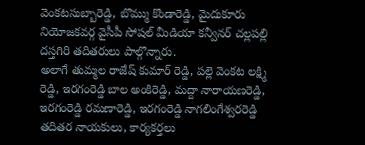వెంకటసుబ్బారెడ్డి, బొమ్ము కొండారెడ్డి, మైదుకూరు నియోజకవర్గ వైసీపీ సోషల్ మీడియా కన్వీనర్ చల్లపల్లి దస్తగిరి తదితరులు పాల్గొన్నారు.
అలాగే తుమ్మల రాజేష్ కుమార్ రెడ్డి, పల్లె వెంకట లక్ష్మి రెడ్డి, ఇరగంరెడ్డి బాల అంకిరెడ్డి, మద్దా నారాయణరెడ్డి, ఇరగంరెడ్డి రమణారెడ్డి, ఇరగంరెడ్డి నాగలింగేశ్వరరెడ్డి తదితర నాయకులు, కార్యకర్తలు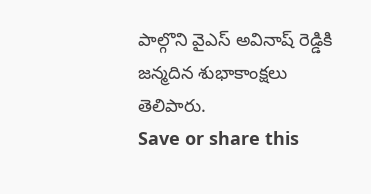పాల్గొని వైఎస్ అవినాష్ రెడ్డికి జన్మదిన శుభాకాంక్షలు తెలిపారు.
Save or share this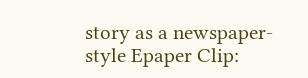story as a newspaper-style Epaper Clip: